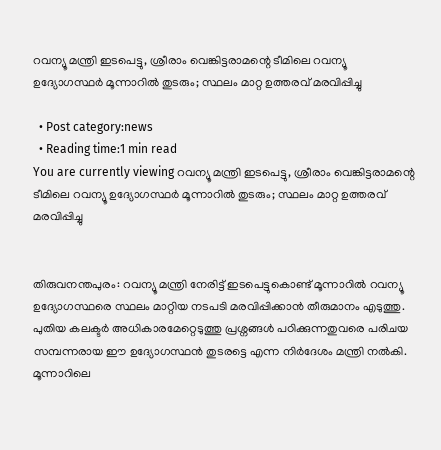റവന്യൂ മന്ത്രി ഇടപെട്ടു, ശ്രീരാം വെങ്കിട്ടരാമന്റെ ടീമിലെ റവന്യൂ ഉദ്യോഗസ്ഥര്‍ മൂന്നാറിൽ തുടരും; സ്ഥലം മാറ്റ ഉത്തരവ് മരവിപ്പിച്ചു

  • Post category:news
  • Reading time:1 min read
You are currently viewing റവന്യൂ മന്ത്രി ഇടപെട്ടു, ശ്രീരാം വെങ്കിട്ടരാമന്റെ ടീമിലെ റവന്യൂ ഉദ്യോഗസ്ഥര്‍ മൂന്നാറിൽ തുടരും; സ്ഥലം മാറ്റ ഉത്തരവ് മരവിപ്പിച്ചു


തിരുവനന്തപുരം: റവന്യൂ മന്ത്രി നേരിട്ട് ഇടപെട്ടുകൊണ്ട് മൂന്നാറിൽ റവന്യൂ ഉദ്യോഗസ്ഥരെ സ്ഥലം മാറ്റിയ നടപടി മരവിപ്പിക്കാൻ തീരുമാനം എടുത്തു. പുതിയ കലക്ടർ അധികാരമേറ്റെടുത്തു പ്രശ്നങ്ങൾ പഠിക്കുന്നതുവരെ പരിചയ സമ്പന്നരായ ഈ ഉദ്യോഗസ്ഥൻ തുടരട്ടെ എന്ന നിർദേശം മന്ത്രി നൽകി. മൂന്നാറിലെ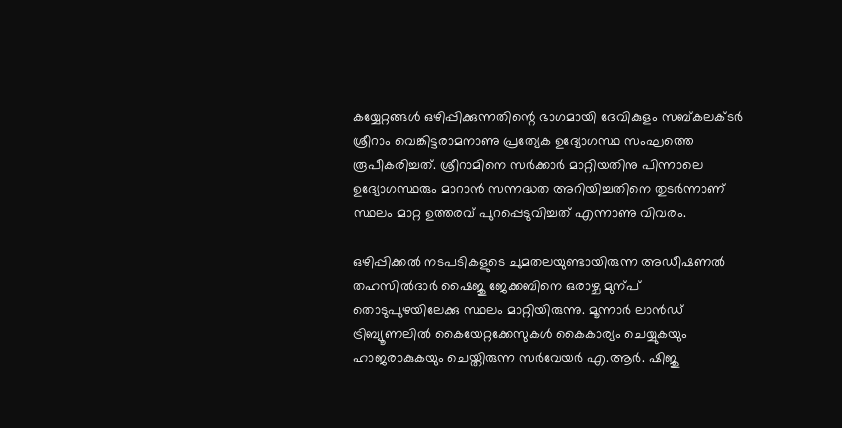കയ്യേറ്റങ്ങൾ ഒഴിപ്പിക്കുന്നതിന്റെ ഭാഗമായി ദേവികുളം സബ്കലക്ടർ ശ്രീറാം വെങ്കിട്ടരാമനാണു പ്രത്യേക ഉദ്യോഗസ്ഥ സംഘത്തെ രൂപീകരിച്ചത്. ശ്രീറാമിനെ സർക്കാർ മാറ്റിയതിനു പിന്നാലെ ഉദ്യോഗസ്ഥരും മാറാൻ സന്നദ്ധത അറിയിച്ചതിനെ തുടർന്നാണ് സ്ഥലം മാറ്റ ഉത്തരവ് പുറപ്പെടുവിച്ചത് എന്നാണു വിവരം.

ഒഴിപ്പിക്കൽ നടപടികളുടെ ചുമതലയുണ്ടായിരുന്ന അഡീഷണൽ തഹസിൽദാർ ഷൈജു ജേക്കബിനെ ഒരാഴ്ച മുന്പ് തൊടുപുഴയിലേക്കു സ്ഥലം മാറ്റിയിരുന്നു. മൂന്നാര്‍ ലാന്‍ഡ് ട്രിബ്യൂണലില്‍ കൈയേറ്റക്കേസുകള്‍ കൈകാര്യം ചെയ്യുകയും ഹാജരാകുകയും ചെയ്തിരുന്ന സര്‍വേയര്‍ എ.ആര്‍. ഷിജു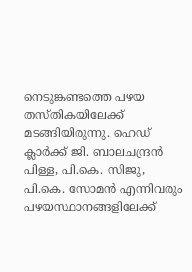നെടുങ്കണ്ടത്തെ പഴയ തസ്തികയിലേക്ക് മടങ്ങിയിരുന്നു. ഹെഡ് ക്ലാര്‍ക്ക് ജി. ബാലചന്ദ്രന്‍ പിള്ള, പി.കെ. സിജു, പി.കെ. സോമന്‍ എന്നിവരും പഴയസ്ഥാനങ്ങളിലേക്ക്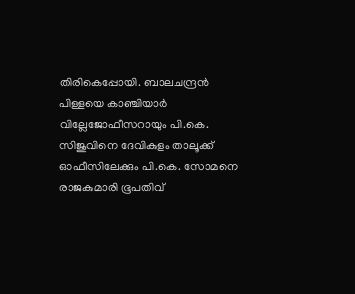തിരികെപ്പോയി. ബാലചന്ദ്രന്‍ പിള്ളയെ കാഞ്ചിയാര്‍ വില്ലേജോഫീസറായും പി.കെ. സിജുവിനെ ദേവികുളം താലൂക്ക് ഓഫീസിലേക്കും പി.കെ. സോമനെ രാജകുമാരി ഭൂപതിവ്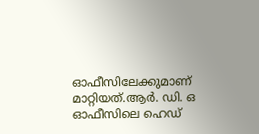ഓഫീസിലേക്കുമാണ് മാറ്റിയത്.ആർ. ഡി. ഒ ഓഫീസിലെ ഹെഡ്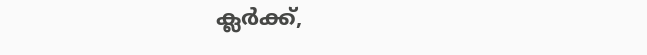ക്ലർക്ക്,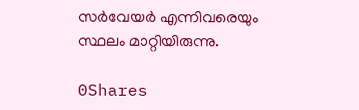സർവേയർ എന്നിവരെയും സ്ഥലം മാറ്റിയിരുന്നു.

0Shares